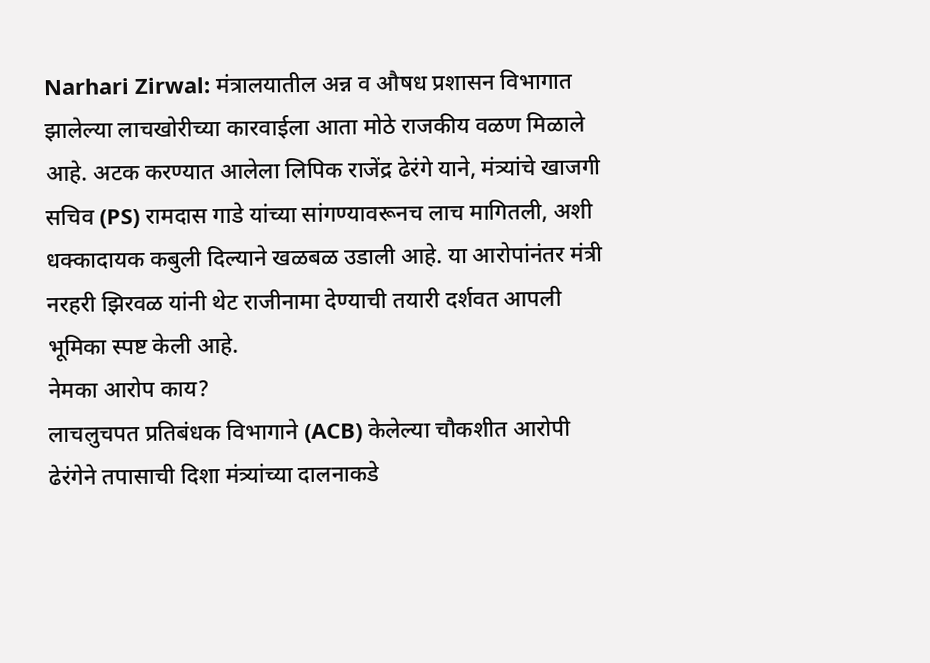Narhari Zirwal: मंत्रालयातील अन्न व औषध प्रशासन विभागात झालेल्या लाचखोरीच्या कारवाईला आता मोठे राजकीय वळण मिळाले आहे. अटक करण्यात आलेला लिपिक राजेंद्र ढेरंगे याने, मंत्र्यांचे खाजगी सचिव (PS) रामदास गाडे यांच्या सांगण्यावरूनच लाच मागितली, अशी धक्कादायक कबुली दिल्याने खळबळ उडाली आहे. या आरोपांनंतर मंत्री नरहरी झिरवळ यांनी थेट राजीनामा देण्याची तयारी दर्शवत आपली भूमिका स्पष्ट केली आहे.
नेमका आरोप काय?
लाचलुचपत प्रतिबंधक विभागाने (ACB) केलेल्या चौकशीत आरोपी ढेरंगेने तपासाची दिशा मंत्र्यांच्या दालनाकडे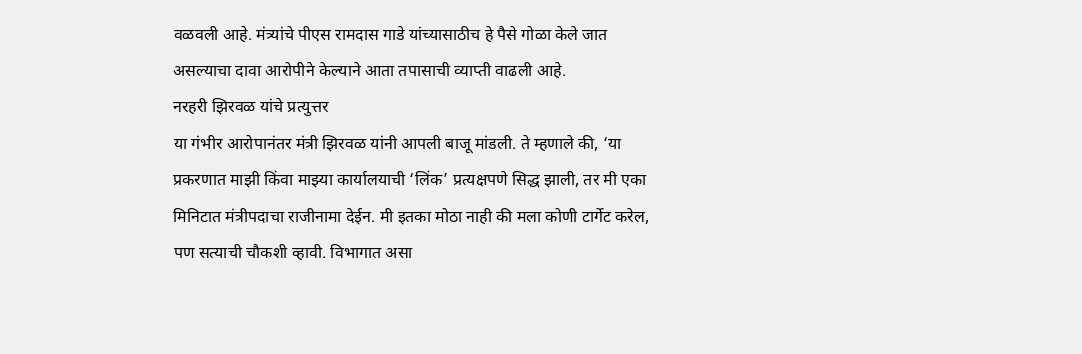वळवली आहे. मंत्र्यांचे पीएस रामदास गाडे यांच्यासाठीच हे पैसे गोळा केले जात असल्याचा दावा आरोपीने केल्याने आता तपासाची व्याप्ती वाढली आहे.
नरहरी झिरवळ यांचे प्रत्युत्तर
या गंभीर आरोपानंतर मंत्री झिरवळ यांनी आपली बाजू मांडली. ते म्हणाले की, ‘या प्रकरणात माझी किंवा माझ्या कार्यालयाची ‘लिंक’ प्रत्यक्षपणे सिद्ध झाली, तर मी एका मिनिटात मंत्रीपदाचा राजीनामा देईन. मी इतका मोठा नाही की मला कोणी टार्गेट करेल, पण सत्याची चौकशी व्हावी. विभागात असा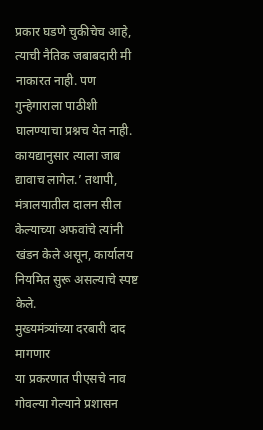प्रकार घडणे चुकीचेच आहे, त्याची नैतिक जबाबदारी मी नाकारत नाही. पण गुन्हेगाराला पाठीशी घालण्याचा प्रश्नच येत नाही. कायद्यानुसार त्याला जाब द्यावाच लागेल.’ तथापी, मंत्रालयातील दालन सील केल्याच्या अफवांचे त्यांनी खंडन केले असून, कार्यालय नियमित सुरू असल्याचे स्पष्ट केले.
मुख्यमंत्र्यांच्या दरबारी दाद मागणार
या प्रकरणात पीएसचे नाव गोवल्या गेल्याने प्रशासन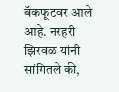बॅकफूटवर आले आहे. नरहरी झिरवळ यांनी सांगितले की,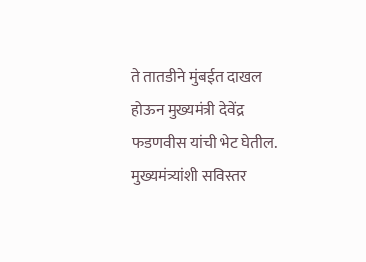ते तातडीने मुंबईत दाखल होऊन मुख्यमंत्री देवेंद्र फडणवीस यांची भेट घेतील. मुख्यमंत्र्यांशी सविस्तर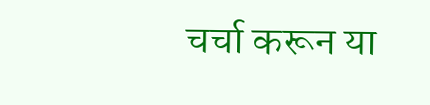चर्चा करून या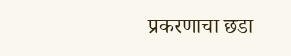प्रकरणाचा छडा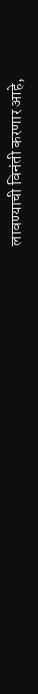लावण्याची विनंती करणार आहे,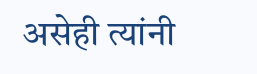असेही त्यांनी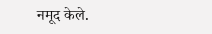नमूद केले.